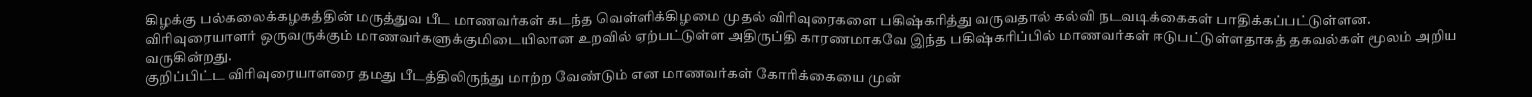கிழக்கு பல்கலைக்கழகத்தின் மருத்துவ பீட மாணவர்கள் கடந்த வெள்ளிக்கிழமை முதல் விரிவுரைகளை பகிஷ்கரித்து வருவதால் கல்வி நடவடிக்கைகள் பாதிக்கப்பட்டுள்ளன. விரிவுரையாளர் ஒருவருக்கும் மாணவர்களுக்குமிடையிலான உறவில் ஏற்பட்டுள்ள அதிருப்தி காரணமாகவே இந்த பகிஷ்கரிப்பில் மாணவர்கள் ஈடுபட்டுள்ளதாகத் தகவல்கள் மூலம் அறிய வருகின்றது.
குறிப்பிட்ட விரிவுரையாளரை தமது பீடத்திலிருந்து மாற்ற வேண்டும் என மாணவர்கள் கோரிக்கையை முன்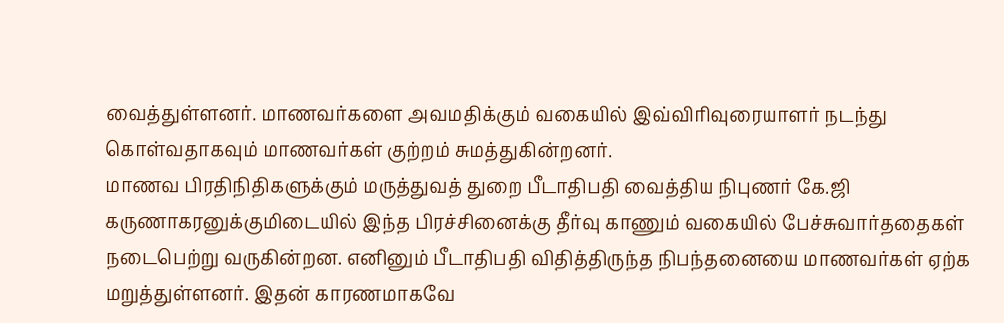வைத்துள்ளனர். மாணவர்களை அவமதிக்கும் வகையில் இவ்விரிவுரையாளர் நடந்து கொள்வதாகவும் மாணவர்கள் குற்றம் சுமத்துகின்றனர்.
மாணவ பிரதிநிதிகளுக்கும் மருத்துவத் துறை பீடாதிபதி வைத்திய நிபுணர் கே.ஜி கருணாகரனுக்குமிடையில் இந்த பிரச்சினைக்கு தீர்வு காணும் வகையில் பேச்சுவார்ததைகள் நடைபெற்று வருகின்றன. எனினும் பீடாதிபதி விதித்திருந்த நிபந்தனையை மாணவர்கள் ஏற்க மறுத்துள்ளனர். இதன் காரணமாகவே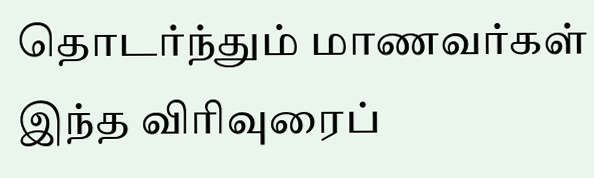தொடர்ந்தும் மாணவர்கள் இந்த விரிவுரைப்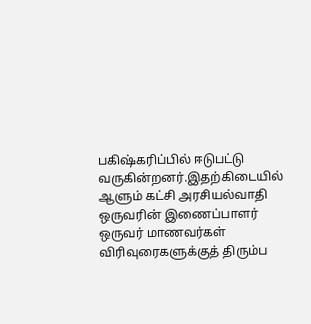பகிஷ்கரிப்பில் ஈடுபட்டு வருகின்றனர்.இதற்கிடையில் ஆளும் கட்சி அரசியல்வாதி ஒருவரின் இணைப்பாளர் ஒருவர் மாணவர்கள் விரிவுரைகளுக்குத் திரும்ப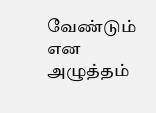வேண்டும் என அழுத்தம்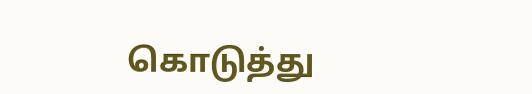கொடுத்து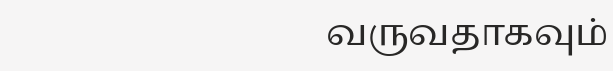வருவதாகவும்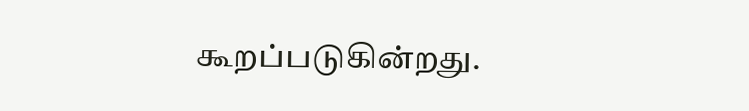கூறப்படுகின்றது.